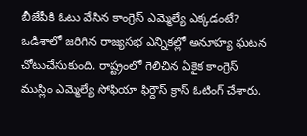బీజేపీకి ఓటు వేసిన కాంగ్రెస్ ఎమ్మెల్యే ఎక్కడంటే?
ఒడిశాలో జరిగిన రాజ్యసభ ఎన్నికల్లో అనూహ్య ఘటన చోటుచేసుకుంది. రాష్ట్రంలో గెలిచిన ఏకైక కాంగ్రెస్ ముస్లిం ఎమ్మెల్యే సోఫియా ఫిర్దౌస్ క్రాస్ ఓటింగ్ చేశారు.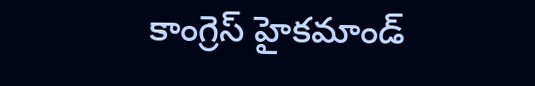కాంగ్రెస్ హైకమాండ్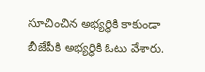సూచించిన అభ్యర్థికి కాకుండా బీజేపీకి అభ్యర్థికి ఓటు వేశారు.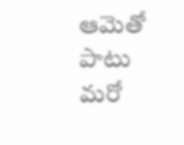ఆమెతో పాటు మరో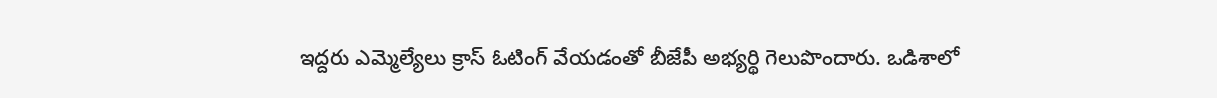ఇద్దరు ఎమ్మెల్యేలు క్రాస్ ఓటింగ్ వేయడంతో బీజేపీ అభ్యర్థి గెలుపొందారు. ఒడిశాలో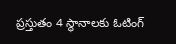ప్రస్తుతం 4 స్థానాలకు ఓటింగ్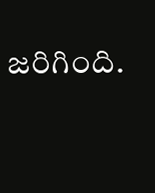జరిగింది.